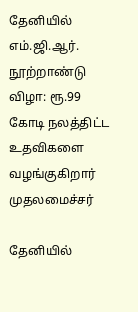தேனியில் எம்.ஜி.ஆர். நூற்றாண்டு விழா: ரூ.99 கோடி நலத்திட்ட உதவிகளை வழங்குகிறார் முதலமைச்சர்

தேனியில்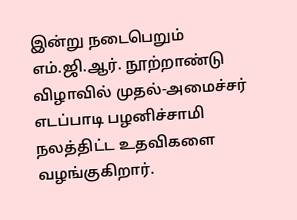இன்று நடைபெறும் எம்.ஜி.ஆர். நூற்றாண்டு விழாவில் முதல்-அமைச்சர் எடப்பாடி பழனிச்சாமி நலத்திட்ட உதவிகளை வழங்குகிறார்.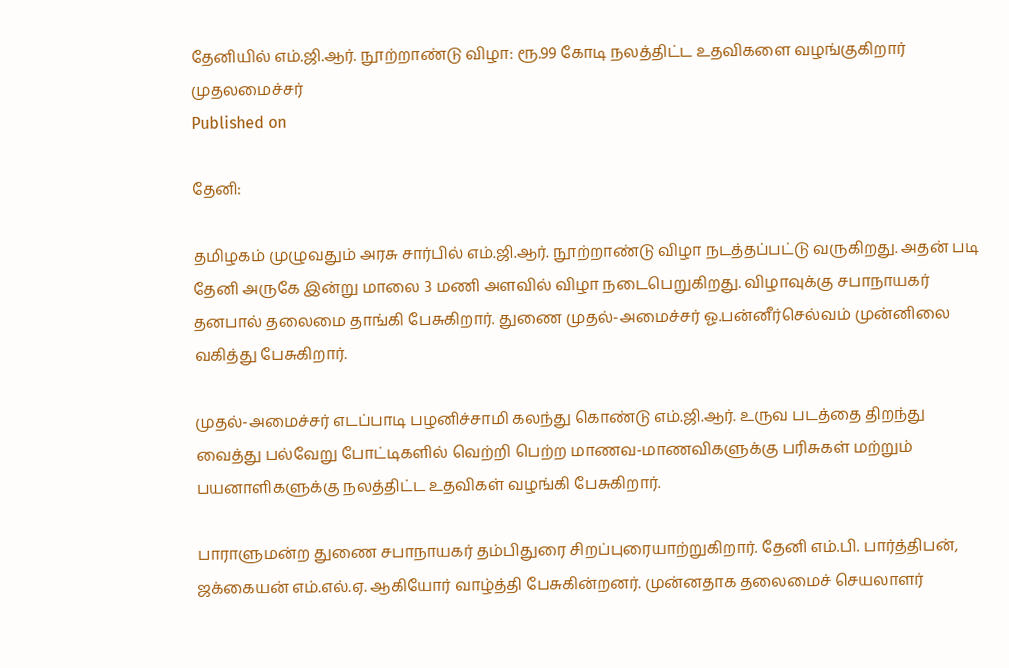தேனியில் எம்.ஜி.ஆர். நூற்றாண்டு விழா: ரூ.99 கோடி நலத்திட்ட உதவிகளை வழங்குகிறார் முதலமைச்சர்
Published on

தேனி:

தமிழகம் முழுவதும் அரசு சார்பில் எம்.ஜி.ஆர். நூற்றாண்டு விழா நடத்தப்பட்டு வருகிறது. அதன் படி தேனி அருகே இன்று மாலை 3 மணி அளவில் விழா நடைபெறுகிறது. விழாவுக்கு சபாநாயகர் தனபால் தலைமை தாங்கி பேசுகிறார். துணை முதல்-அமைச்சர் ஓ.பன்னீர்செல்வம் முன்னிலை வகித்து பேசுகிறார்.

முதல்-அமைச்சர் எடப்பாடி பழனிச்சாமி கலந்து கொண்டு எம்.ஜி.ஆர். உருவ படத்தை திறந்து வைத்து பல்வேறு போட்டிகளில் வெற்றி பெற்ற மாணவ-மாணவிகளுக்கு பரிசுகள் மற்றும் பயனாளிகளுக்கு நலத்திட்ட உதவிகள் வழங்கி பேசுகிறார்.

பாராளுமன்ற துணை சபாநாயகர் தம்பிதுரை சிறப்புரையாற்றுகிறார். தேனி எம்.பி. பார்த்திபன், ஜக்கையன் எம்.எல்.ஏ. ஆகியோர் வாழ்த்தி பேசுகின்றனர். முன்னதாக தலைமைச் செயலாளர்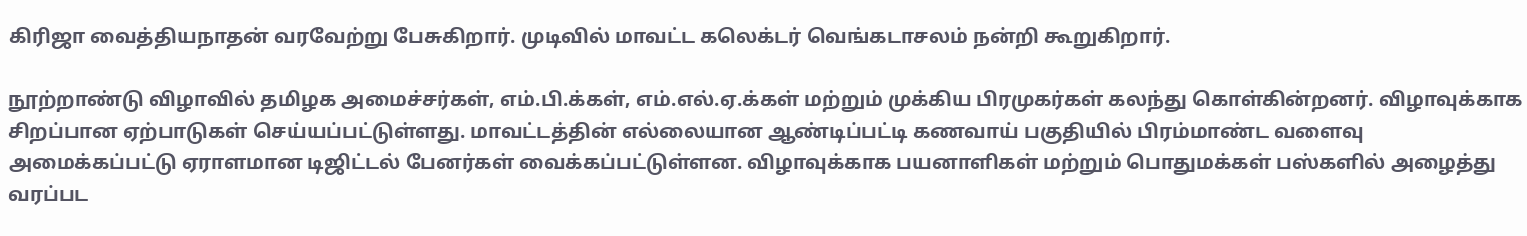கிரிஜா வைத்தியநாதன் வரவேற்று பேசுகிறார். முடிவில் மாவட்ட கலெக்டர் வெங்கடாசலம் நன்றி கூறுகிறார்.

நூற்றாண்டு விழாவில் தமிழக அமைச்சர்கள், எம்.பி.க்கள், எம்.எல்.ஏ.க்கள் மற்றும் முக்கிய பிரமுகர்கள் கலந்து கொள்கின்றனர். விழாவுக்காக சிறப்பான ஏற்பாடுகள் செய்யப்பட்டுள்ளது. மாவட்டத்தின் எல்லையான ஆண்டிப்பட்டி கணவாய் பகுதியில் பிரம்மாண்ட வளைவு அமைக்கப்பட்டு ஏராளமான டிஜிட்டல் பேனர்கள் வைக்கப்பட்டுள்ளன. விழாவுக்காக பயனாளிகள் மற்றும் பொதுமக்கள் பஸ்களில் அழைத்து வரப்பட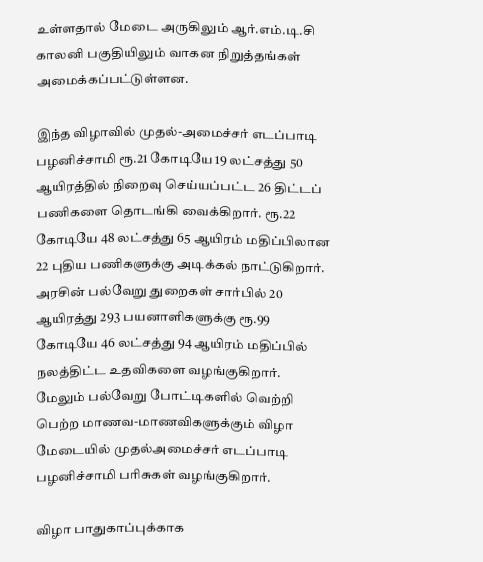உள்ளதால் மேடை அருகிலும் ஆர்.எம்.டி.சி காலனி பகுதியிலும் வாகன நிறுத்தங்கள் அமைக்கப்பட்டுள்ளன.

இந்த விழாவில் முதல்-அமைச்சர் எடப்பாடி பழனிச்சாமி ரூ.21 கோடியே 19 லட்சத்து 50 ஆயிரத்தில் நிறைவு செய்யப்பட்ட 26 திட்டப் பணிகளை தொடங்கி வைக்கிறார். ரூ.22 கோடியே 48 லட்சத்து 65 ஆயிரம் மதிப்பிலான 22 புதிய பணிகளுக்கு அடிக்கல் நாட்டுகிறார். அரசின் பல்வேறு துறைகள் சார்பில் 20 ஆயிரத்து 293 பயனாளிகளுக்கு ரூ.99 கோடியே 46 லட்சத்து 94 ஆயிரம் மதிப்பில் நலத்திட்ட உதவிகளை வழங்குகிறார். மேலும் பல்வேறு போட்டிகளில் வெற்றி பெற்ற மாணவ-மாணவிகளுக்கும் விழா மேடையில் முதல்அமைச்சர் எடப்பாடி பழனிச்சாமி பரிசுகள் வழங்குகிறார்.

விழா பாதுகாப்புக்காக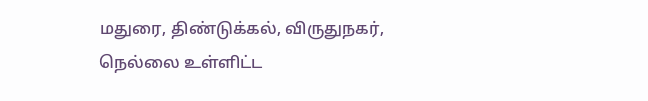மதுரை, திண்டுக்கல், விருதுநகர், நெல்லை உள்ளிட்ட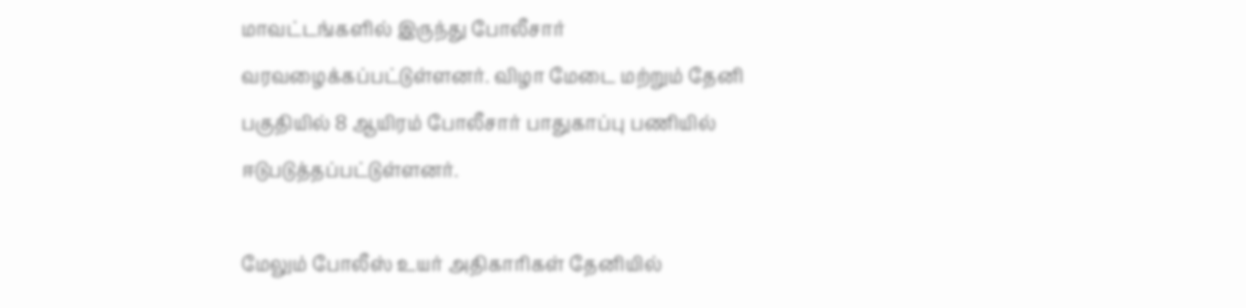மாவட்டங்களில் இருந்து போலீசார் வரவழைக்கப்பட்டுள்ளனர். விழா மேடை மற்றும் தேனி பகுதியில் 8 ஆயிரம் போலீசார் பாதுகாப்பு பணியில் ஈடுபடுத்தப்பட்டுள்ளனர்.

மேலும் போலீஸ் உயர் அதிகாரிகள் தேனியில்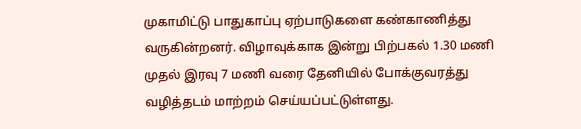முகாமிட்டு பாதுகாப்பு ஏற்பாடுகளை கண்காணித்து வருகின்றனர். விழாவுக்காக இன்று பிற்பகல் 1.30 மணி முதல் இரவு 7 மணி வரை தேனியில் போக்குவரத்து வழித்தடம் மாற்றம் செய்யப்பட்டுள்ளது.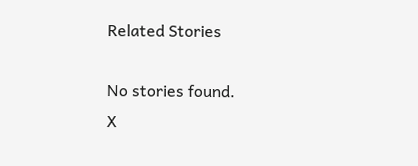Related Stories

No stories found.
X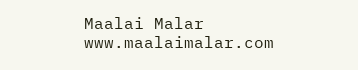Maalai Malar
www.maalaimalar.com